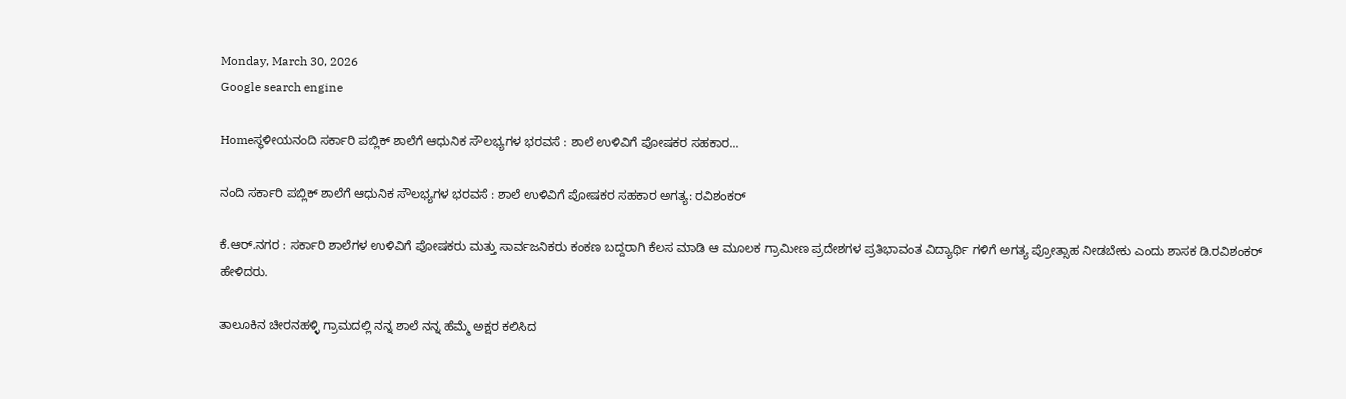Monday, March 30, 2026
Google search engine

Homeಸ್ಥಳೀಯನಂದಿ ಸರ್ಕಾರಿ ಪಬ್ಲಿಕ್ ಶಾಲೆಗೆ ಆಧುನಿಕ ಸೌಲಭ್ಯಗಳ ಭರವಸೆ : ಶಾಲೆ ಉಳಿವಿಗೆ ಪೋಷಕರ ಸಹಕಾರ...

ನಂದಿ ಸರ್ಕಾರಿ ಪಬ್ಲಿಕ್ ಶಾಲೆಗೆ ಆಧುನಿಕ ಸೌಲಭ್ಯಗಳ ಭರವಸೆ : ಶಾಲೆ ಉಳಿವಿಗೆ ಪೋಷಕರ ಸಹಕಾರ ಅಗತ್ಯ: ರವಿಶಂಕರ್

ಕೆ.ಆರ್.ನಗರ : ಸರ್ಕಾರಿ ಶಾಲೆಗಳ ಉಳಿವಿಗೆ‌ ಪೋಷಕರು ಮತ್ತು ಸಾರ್ವಜನಿಕರು ಕಂಕಣ ಬದ್ದರಾಗಿ‌ ಕೆಲಸ‌ ಮಾಡಿ ಆ ಮೂಲಕ ಗ್ರಾಮೀಣ ಪ್ರದೇಶಗಳ ಪ್ರತಿಭಾವಂತ ವಿದ್ಯಾರ್ಥಿ ಗಳಿಗೆ ಅಗತ್ಯ ಪ್ರೋತ್ಸಾಹ ನೀಡಬೇಕು ಎಂದು ಶಾಸಕ ಡಿ.ರವಿಶಂಕರ್ ಹೇಳಿದರು.

ತಾಲೂಕಿನ ಚೀರನಹಳ್ಳಿ ಗ್ರಾಮದಲ್ಲಿ ನನ್ನ ಶಾಲೆ ನನ್ನ ಹೆಮ್ಮೆ ಅಕ್ಷರ ಕಲಿಸಿದ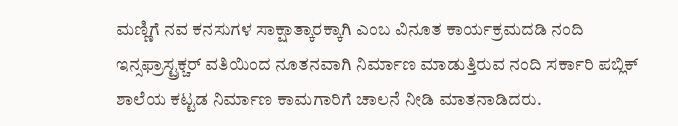ಮಣ್ಣಿಗೆ ನವ ಕನಸುಗಳ ಸಾಕ್ಷಾತ್ಕಾರಕ್ಕಾಗಿ ಎಂಬ ವಿನೂತ ಕಾರ್ಯಕ್ರಮದಡಿ ನಂದಿ ಇನ್ಸಫ್ರಾಸ್ಟ್ರಕ್ಚರ್ ವತಿಯಿಂದ ನೂತನವಾಗಿ ನಿರ್ಮಾಣ ಮಾಡುತ್ತಿರುವ ನಂದಿ ಸರ್ಕಾರಿ ಪಬ್ಲಿಕ್ ಶಾಲೆಯ ಕಟ್ಟಡ ನಿರ್ಮಾಣ ಕಾಮಗಾರಿಗೆ ಚಾಲನೆ ನೀಡಿ ಮಾತನಾಡಿದರು.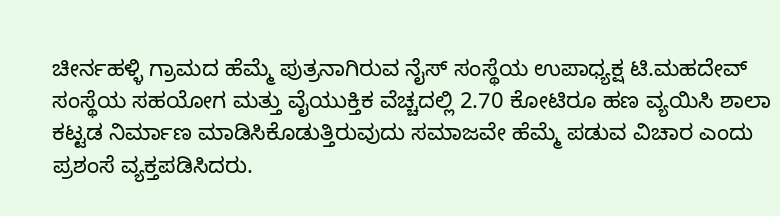ಚೀರ್ನಹಳ್ಳಿ ಗ್ರಾಮದ ಹೆಮ್ಮೆ ಪುತ್ರನಾಗಿರುವ ನೈಸ್ ಸಂಸ್ಥೆಯ ಉಪಾಧ್ಯಕ್ಷ ಟಿ.ಮಹದೇವ್ ಸಂಸ್ಥೆಯ ಸಹಯೋಗ ಮತ್ತು ವೈಯುಕ್ತಿಕ ವೆಚ್ಚದಲ್ಲಿ 2.70 ಕೋಟಿ‌ರೂ ಹಣ ವ್ಯಯಿಸಿ ಶಾಲಾ ಕಟ್ಟಡ ನಿರ್ಮಾಣ ಮಾಡಿಸಿಕೊಡುತ್ತಿರುವುದು ಸಮಾಜವೇ ಹೆಮ್ಮೆ ಪಡುವ ವಿಚಾರ ಎಂದು ಪ್ರಶಂಸೆ ವ್ಯಕ್ತಪಡಿಸಿದರು.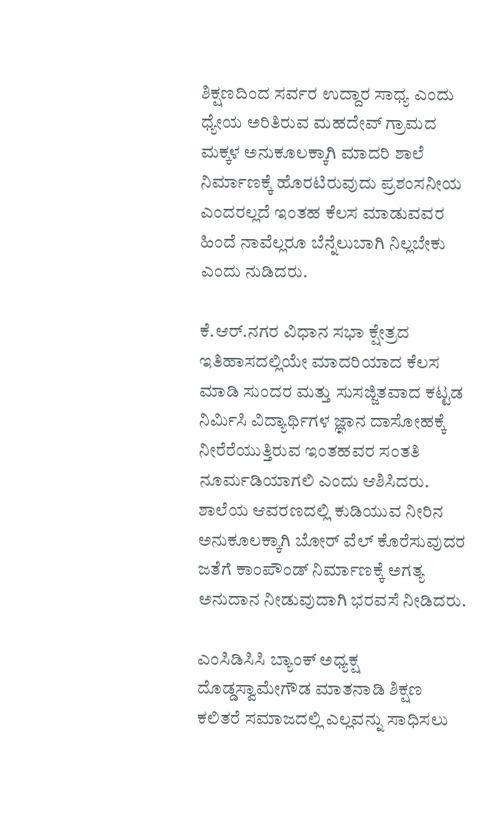ಶಿಕ್ಷಣದಿಂದ ಸರ್ವರ ಉದ್ದಾರ ಸಾಧ್ಯ ಎಂದು ಧ್ಯೇಯ ಅರಿತಿರುವ ಮಹದೇವ್ ಗ್ರಾಮದ ಮಕ್ಕಳ ಅನುಕೂಲಕ್ಕಾಗಿ ಮಾದರಿ ಶಾಲೆ ನಿರ್ಮಾಣಕ್ಕೆ ಹೊರಟಿರುವುದು ಪ್ರಶಂಸನೀಯ ಎಂದರಲ್ಲದೆ ಇಂತಹ ಕೆಲಸ‌ ಮಾಡುವವರ ಹಿಂದೆ ನಾವೆಲ್ಲರೂ ಬೆನ್ನೆಲುಬಾಗಿ‌ ನಿಲ್ಲಬೇಕು ಎಂದು ನುಡಿದರು.

ಕೆ.ಆರ್.ನಗರ ವಿಧಾನ ಸಭಾ ಕ್ಷೇತ್ರದ ಇತಿಹಾಸದಲ್ಲಿಯೇ ಮಾದರಿಯಾದ ಕೆಲಸ ಮಾಡಿ ಸುಂದರ ಮತ್ತು ಸುಸಜ್ಜಿತವಾದ ಕಟ್ಟಡ ನಿರ್ಮಿಸಿ ವಿದ್ಯಾರ್ಥಿಗಳ ಜ್ಞಾನ ದಾಸೋಹಕ್ಕೆ ನೀರೆರೆಯುತ್ತಿರುವ ಇಂತಹವರ ಸಂತತಿ ನೂರ್ಮಡಿಯಾಗಲಿ ಎಂದು ಆಶಿಸಿದರು.
ಶಾಲೆಯ ಆವರಣದಲ್ಲಿ ಕುಡಿಯುವ ನೀರಿನ ಅನುಕೂಲಕ್ಕಾಗಿ ಬೋರ್ ವೆಲ್‌ ಕೊರೆಸುವುದರ‌ ಜತೆಗೆ ಕಾಂಪೌಂಡ್ ನಿರ್ಮಾಣಕ್ಕೆ‌ ಅಗತ್ಯ ಅನುದಾನ ನೀಡುವುದಾಗಿ ಭರವಸೆ ನೀಡಿದರು.

ಎಂಸಿಡಿಸಿಸಿ ಬ್ಯಾಂಕ್ ಅಧ್ಯಕ್ಷ ದೊಡ್ಡಸ್ವಾಮೇಗೌಡ ಮಾತನಾಡಿ ಶಿಕ್ಷಣ ಕಲಿತರೆ ಸಮಾಜದಲ್ಲಿ ಎಲ್ಲವನ್ನು ಸಾಧಿಸಲು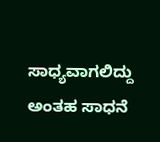ಸಾಧ್ಯವಾಗಲಿದ್ದು ಅಂತಹ ಸಾಧನೆ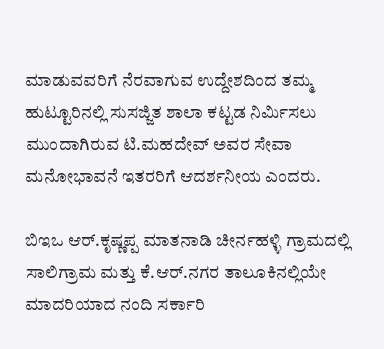ಮಾಡುವವರಿಗೆ ನೆರವಾಗುವ ಉದ್ದೇಶದಿಂದ ತಮ್ಮ ಹುಟ್ಟೂರಿನಲ್ಲಿ ಸುಸಜ್ಜಿತ ಶಾಲಾ‌ ಕಟ್ಟಡ ನಿರ್ಮಿಸಲು ಮುಂದಾಗಿರುವ ಟಿ.ಮಹದೇವ್ ಅವರ ಸೇವಾ ಮನೋಭಾವನೆ ಇತರರಿಗೆ ಆದರ್ಶನೀಯ ಎಂದರು.

ಬಿಇಒ ಆರ್.ಕೃಷ್ಣಪ್ಪ ಮಾತನಾಡಿ ಚೀರ್ನಹಳ್ಳಿ ಗ್ರಾಮದಲ್ಲಿ ಸಾಲಿಗ್ರಾಮ ಮತ್ತು ಕೆ.ಆರ್.ನಗರ ತಾಲೂಕಿನಲ್ಲಿಯೇ ಮಾದರಿಯಾದ ನಂದಿ ಸರ್ಕಾರಿ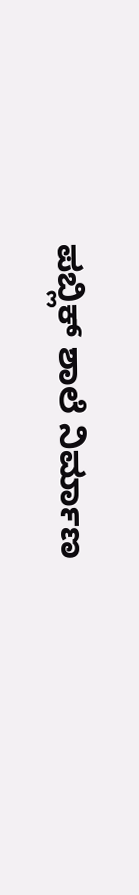ಪಬ್ಲಿಕ್ ಶಾಲೆ ನಿರ್ಮಾಣ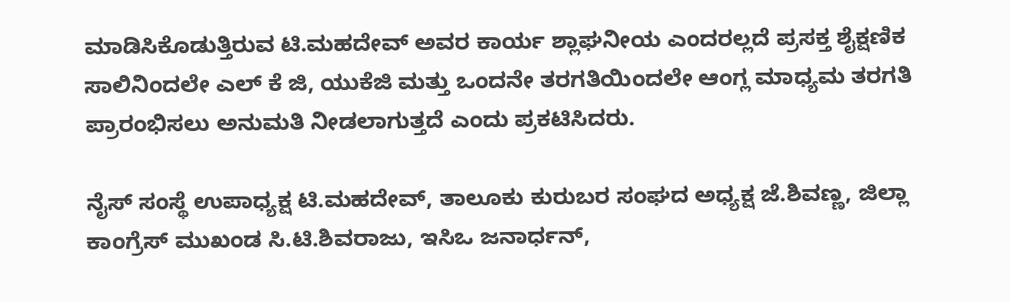ಮಾಡಿಸಿಕೊಡುತ್ತಿರುವ ಟಿ.ಮಹದೇವ್ ಅವರ ಕಾರ್ಯ ಶ್ಲಾಘನೀಯ ಎಂದರಲ್ಲದೆ ಪ್ರಸಕ್ತ ಶೈಕ್ಷಣಿಕ ಸಾಲಿನಿಂದಲೇ ಎಲ್ ಕೆ ಜಿ, ಯುಕೆಜಿ ಮತ್ತು ಒಂದನೇ ತರಗತಿಯಿಂದಲೇ ಆಂಗ್ಲ ಮಾಧ್ಯಮ ತರಗತಿ ಪ್ರಾರಂಭಿಸಲು ಅನುಮತಿ ನೀಡಲಾಗುತ್ತದೆ ಎಂದು ಪ್ರಕಟಿಸಿದರು.

ನೈಸ್ ಸಂಸ್ಥೆ ಉಪಾಧ್ಯಕ್ಷ ಟಿ.ಮಹದೇವ್, ತಾಲೂಕು ಕುರುಬರ ಸಂಘದ ಅಧ್ಯಕ್ಷ ಜೆ.ಶಿವಣ್ಣ, ಜಿಲ್ಲಾ ಕಾಂಗ್ರೆಸ್ ಮುಖಂಡ ಸಿ.ಟಿ.ಶಿವರಾಜು, ಇಸಿಒ‌ ಜನಾರ್ಧನ್,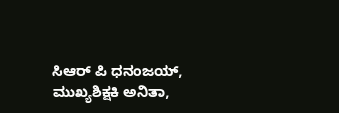ಸಿಆರ್ ಪಿ ಧನಂಜಯ್, ಮುಖ್ಯಶಿಕ್ಷಕಿ‌ ಅನಿತಾ,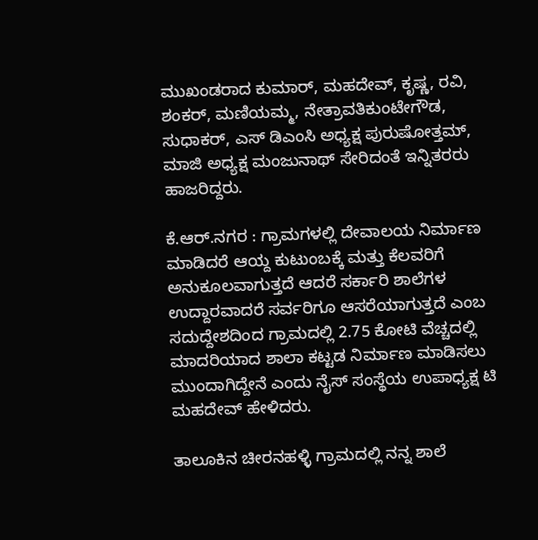ಮುಖಂಡರಾದ ಕುಮಾರ್, ಮಹದೇವ್, ಕೃಷ್ಣ, ರವಿ, ಶಂಕರ್, ಮಣಿಯಮ್ಮ, ನೇತ್ರಾವತಿಕುಂಟೇಗೌಡ, ಸುಧಾಕರ್, ಎಸ್ ಡಿಎಂಸಿ ಅಧ್ಯಕ್ಷ ಪುರುಷೋತ್ತಮ್, ಮಾಜಿ ಅಧ್ಯಕ್ಷ ಮಂಜುನಾಥ್ ಸೇರಿದಂತೆ ಇನ್ನಿತರರು ಹಾಜರಿದ್ದರು.

ಕೆ.ಆರ್‌.ನಗರ : ಗ್ರಾಮಗಳಲ್ಲಿ ದೇವಾಲಯ ನಿರ್ಮಾಣ ಮಾಡಿದರೆ ಆಯ್ದ ಕುಟುಂಬಕ್ಕೆ ಮತ್ತು ಕೆಲವರಿಗೆ ಅನುಕೂಲವಾಗುತ್ತದೆ ಆದರೆ ಸರ್ಕಾರಿ ಶಾಲೆಗಳ ಉದ್ದಾರವಾದರೆ ಸರ್ವರಿಗೂ ಆಸರೆಯಾಗುತ್ತದೆ ಎಂಬ ಸದುದ್ದೇಶದಿಂದ ಗ್ರಾಮದಲ್ಲಿ 2.75 ಕೋಟಿ ವೆಚ್ಚದಲ್ಲಿ ಮಾದರಿಯಾದ ಶಾಲಾ ಕಟ್ಟಡ ನಿರ್ಮಾಣ ಮಾಡಿಸಲು ಮುಂದಾಗಿದ್ದೇನೆ ಎಂದು ನೈಸ್ ಸಂಸ್ಥೆಯ ಉಪಾಧ್ಯಕ್ಷ ಟಿ
ಮಹದೇವ್ ಹೇಳಿದರು.

ತಾಲೂಕಿನ ಚೀರನಹಳ್ಳಿ ಗ್ರಾಮದಲ್ಲಿ ನನ್ನ ಶಾಲೆ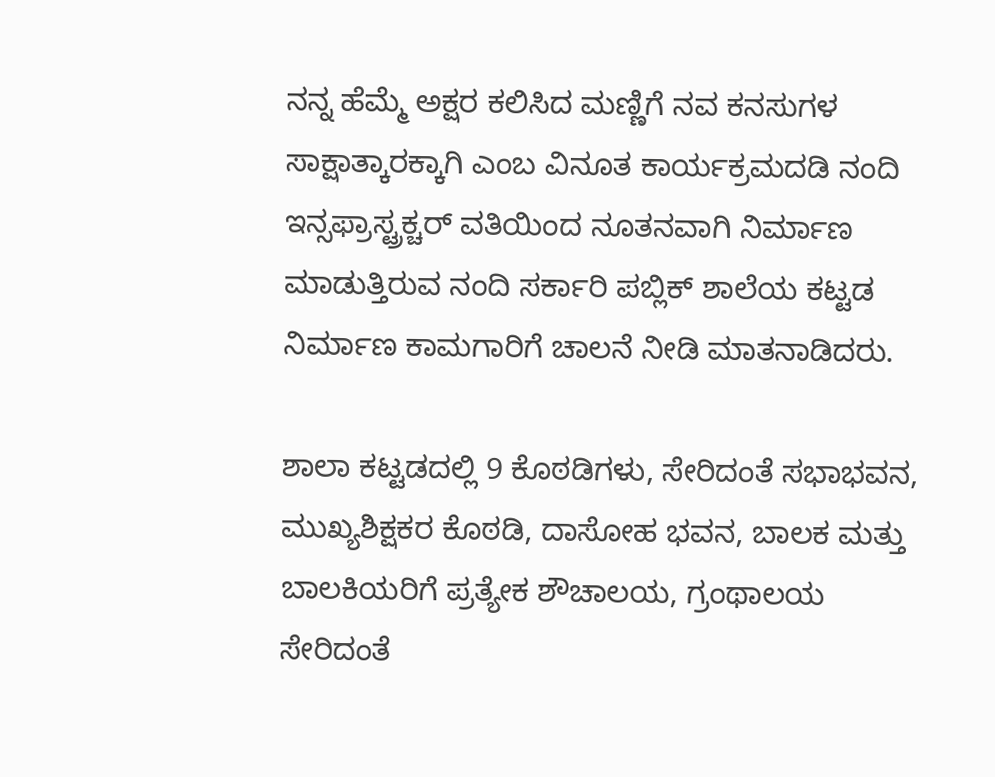ನನ್ನ ಹೆಮ್ಮೆ ಅಕ್ಷರ ಕಲಿಸಿದ ಮಣ್ಣಿಗೆ ನವ ಕನಸುಗಳ ಸಾಕ್ಷಾತ್ಕಾರಕ್ಕಾಗಿ ಎಂಬ ವಿನೂತ ಕಾರ್ಯಕ್ರಮದಡಿ ನಂದಿ ಇನ್ಸಫ್ರಾಸ್ಟ್ರಕ್ಚರ್ ವತಿಯಿಂದ ನೂತನವಾಗಿ ನಿರ್ಮಾಣ ಮಾಡುತ್ತಿರುವ ನಂದಿ ಸರ್ಕಾರಿ ಪಬ್ಲಿಕ್ ಶಾಲೆಯ ಕಟ್ಟಡ ನಿರ್ಮಾಣ ಕಾಮಗಾರಿಗೆ ಚಾಲನೆ ನೀಡಿ ಮಾತನಾಡಿದರು.

ಶಾಲಾ ಕಟ್ಟಡದಲ್ಲಿ 9 ಕೊಠಡಿಗಳು, ಸೇರಿದಂತೆ ಸಭಾಭವನ, ಮುಖ್ಯಶಿಕ್ಷಕರ ಕೊಠಡಿ, ದಾಸೋಹ ಭವನ, ಬಾಲಕ ಮತ್ತು ಬಾಲಕಿಯರಿಗೆ ಪ್ರತ್ಯೇಕ ಶೌಚಾಲಯ, ಗ್ರಂಥಾಲಯ ಸೇರಿದಂತೆ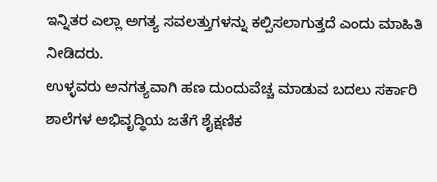ಇನ್ನಿತರ ಎಲ್ಲಾ ಅಗತ್ಯ ಸವಲತ್ತುಗಳನ್ನು ಕಲ್ಪಿಸಲಾಗುತ್ತದೆ ಎಂದು ಮಾಹಿತಿ ನೀಡಿದರು.
ಉಳ್ಳವರು ಅನಗತ್ಯವಾಗಿ ಹಣ ದುಂದುವೆಚ್ಚ ಮಾಡುವ ಬದಲು ಸರ್ಕಾರಿ ಶಾಲೆಗಳ ಅಭಿವೃದ್ಧಿಯ ಜತೆಗೆ ಶೈಕ್ಷಣಿಕ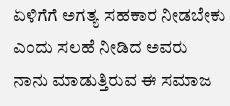ಏಳಿಗೆಗೆ ಅಗತ್ಯ ಸಹಕಾರ ನೀಡಬೇಕು ಎಂದು ಸಲಹೆ ನೀಡಿದ ಅವರು ನಾನು ಮಾಡುತ್ತಿರುವ ಈ ಸಮಾಜ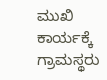ಮುಖಿ ಕಾರ್ಯಕ್ಕೆ ಗ್ರಾಮಸ್ಥರು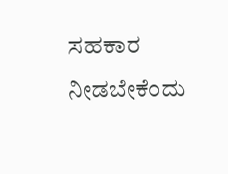ಸಹಕಾರ ನೀಡಬೇಕೆಂದು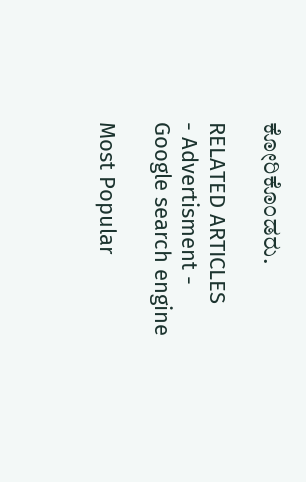ಕೋರಿಕೊಂಡರು.

RELATED ARTICLES
- Advertisment -
Google search engine

Most Popular